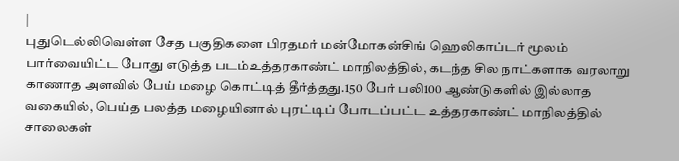|
புதுடெல்லிவெள்ள சேத பகுதிகளை பிரதமர் மன்மோகன்சிங் ஹெலிகாப்டர் மூலம் பார்வையிட்ட போது எடுத்த படம்உத்தரகாண்ட் மாநிலத்தில், கடந்த சில நாட்களாக வரலாறு காணாத அளவில் பேய் மழை கொட்டித் தீர்த்தது.150 பேர் பலி100 ஆண்டுகளில் இல்லாத வகையில், பெய்த பலத்த மழையினால் புரட்டிப் போடப்பட்ட உத்தரகாண்ட் மாநிலத்தில் சாலைகள்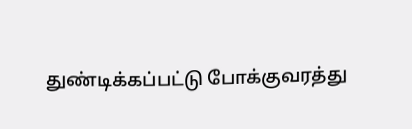துண்டிக்கப்பட்டு போக்குவரத்து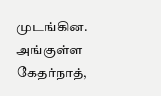முடங்கின. அங்குள்ள கேதர்நாத்,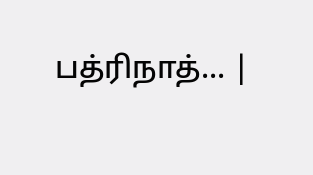பத்ரிநாத்... |